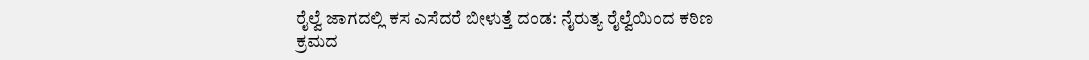ರೈಲ್ವೆ ಜಾಗದಲ್ಲಿ ಕಸ ಎಸೆದರೆ ಬೀಳುತ್ತೆ ದಂಡ: ನೈರುತ್ಯ ರೈಲ್ವೆಯಿಂದ ಕಠಿಣ ಕ್ರಮದ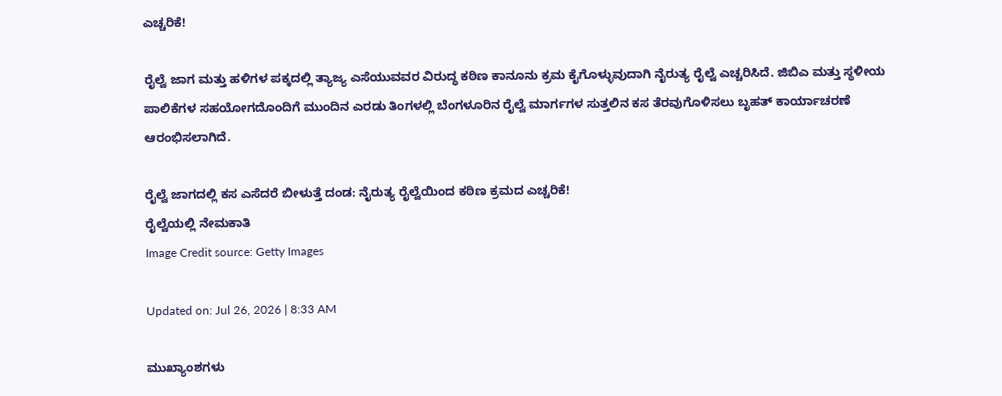ಎಚ್ಚರಿಕೆ!

ರೈಲ್ವೆ ಜಾಗ ಮತ್ತು ಹಳಿಗಳ ಪಕ್ಕದಲ್ಲಿ ತ್ಯಾಜ್ಯ ಎಸೆಯುವವರ ವಿರುದ್ಧ ಕಠಿಣ ಕಾನೂನು ಕ್ರಮ ಕೈಗೊಳ್ಳುವುದಾಗಿ ನೈರುತ್ಯ ರೈಲ್ವೆ ಎಚ್ಚರಿಸಿದೆ. ಜಿಬಿಎ ಮತ್ತು ಸ್ಥಳೀಯ ಪಾಲಿಕೆಗಳ ಸಹಯೋಗದೊಂದಿಗೆ ಮುಂದಿನ ಎರಡು ತಿಂಗಳಲ್ಲಿ ಬೆಂಗಳೂರಿನ ರೈಲ್ವೆ ಮಾರ್ಗಗಳ ಸುತ್ತಲಿನ ಕಸ ತೆರವುಗೊಳಿಸಲು ಬೃಹತ್ ಕಾರ್ಯಾಚರಣೆ ಆರಂಭಿಸಲಾಗಿದೆ.

ರೈಲ್ವೆ ಜಾಗದಲ್ಲಿ ಕಸ ಎಸೆದರೆ ಬೀಳುತ್ತೆ ದಂಡ: ನೈರುತ್ಯ ರೈಲ್ವೆಯಿಂದ ಕಠಿಣ ಕ್ರಮದ ಎಚ್ಚರಿಕೆ!
ರೈಲ್ವೆಯಲ್ಲಿ ನೇಮಕಾತಿ
Image Credit source: Getty Images

Updated on: Jul 26, 2026 | 8:33 AM

ಮುಖ್ಯಾಂಶಗಳು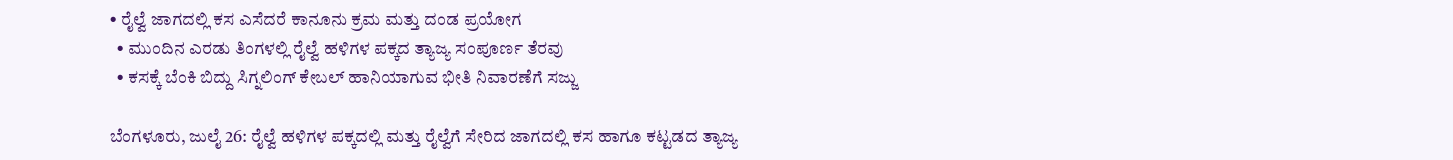• ರೈಲ್ವೆ ಜಾಗದಲ್ಲಿ ಕಸ ಎಸೆದರೆ ಕಾನೂನು ಕ್ರಮ ಮತ್ತು ದಂಡ ಪ್ರಯೋಗ
  • ಮುಂದಿನ ಎರಡು ತಿಂಗಳಲ್ಲಿ ರೈಲ್ವೆ ಹಳಿಗಳ ಪಕ್ಕದ ತ್ಯಾಜ್ಯ ಸಂಪೂರ್ಣ ತೆರವು
  • ಕಸಕ್ಕೆ ಬೆಂಕಿ ಬಿದ್ದು ಸಿಗ್ನಲಿಂಗ್ ಕೇಬಲ್ ಹಾನಿಯಾಗುವ ಭೀತಿ ನಿವಾರಣೆಗೆ ಸಜ್ಜು

ಬೆಂಗಳೂರು, ಜುಲೈ 26: ರೈಲ್ವೆ ಹಳಿಗಳ ಪಕ್ಕದಲ್ಲಿ ಮತ್ತು ರೈಲ್ವೆಗೆ ಸೇರಿದ ಜಾಗದಲ್ಲಿ ಕಸ ಹಾಗೂ ಕಟ್ಟಡದ ತ್ಯಾಜ್ಯ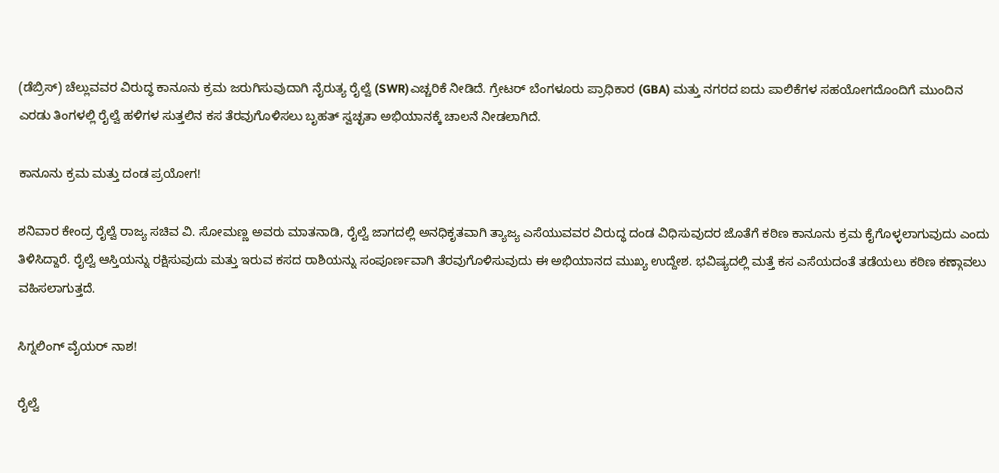(ಡೆಬ್ರಿಸ್) ಚೆಲ್ಲುವವರ ವಿರುದ್ಧ ಕಾನೂನು ಕ್ರಮ ಜರುಗಿಸುವುದಾಗಿ ನೈರುತ್ಯ ರೈಲ್ವೆ (SWR)ಎಚ್ಚರಿಕೆ ನೀಡಿದೆ. ಗ್ರೇಟರ್ ಬೆಂಗಳೂರು ಪ್ರಾಧಿಕಾರ (GBA) ಮತ್ತು ನಗರದ ಐದು ಪಾಲಿಕೆಗಳ ಸಹಯೋಗದೊಂದಿಗೆ ಮುಂದಿನ ಎರಡು ತಿಂಗಳಲ್ಲಿ ರೈಲ್ವೆ ಹಳಿಗಳ ಸುತ್ತಲಿನ ಕಸ ತೆರವುಗೊಳಿಸಲು ಬೃಹತ್ ಸ್ವಚ್ಛತಾ ಅಭಿಯಾನಕ್ಕೆ ಚಾಲನೆ ನೀಡಲಾಗಿದೆ.

ಕಾನೂನು ಕ್ರಮ ಮತ್ತು ದಂಡ ಪ್ರಯೋಗ!

ಶನಿವಾರ ಕೇಂದ್ರ ರೈಲ್ವೆ ರಾಜ್ಯ ಸಚಿವ ವಿ. ಸೋಮಣ್ಣ ಅವರು ಮಾತನಾಡಿ, ರೈಲ್ವೆ ಜಾಗದಲ್ಲಿ ಅನಧಿಕೃತವಾಗಿ ತ್ಯಾಜ್ಯ ಎಸೆಯುವವರ ವಿರುದ್ಧ ದಂಡ ವಿಧಿಸುವುದರ ಜೊತೆಗೆ ಕಠಿಣ ಕಾನೂನು ಕ್ರಮ ಕೈಗೊಳ್ಳಲಾಗುವುದು ಎಂದು ತಿಳಿಸಿದ್ದಾರೆ. ರೈಲ್ವೆ ಆಸ್ತಿಯನ್ನು ರಕ್ಷಿಸುವುದು ಮತ್ತು ಇರುವ ಕಸದ ರಾಶಿಯನ್ನು ಸಂಪೂರ್ಣವಾಗಿ ತೆರವುಗೊಳಿಸುವುದು ಈ ಅಭಿಯಾನದ ಮುಖ್ಯ ಉದ್ದೇಶ. ಭವಿಷ್ಯದಲ್ಲಿ ಮತ್ತೆ ಕಸ ಎಸೆಯದಂತೆ ತಡೆಯಲು ಕಠಿಣ ಕಣ್ಗಾವಲು ವಹಿಸಲಾಗುತ್ತದೆ.

ಸಿಗ್ನಲಿಂಗ್ ವೈಯರ್ ನಾಶ!

ರೈಲ್ವೆ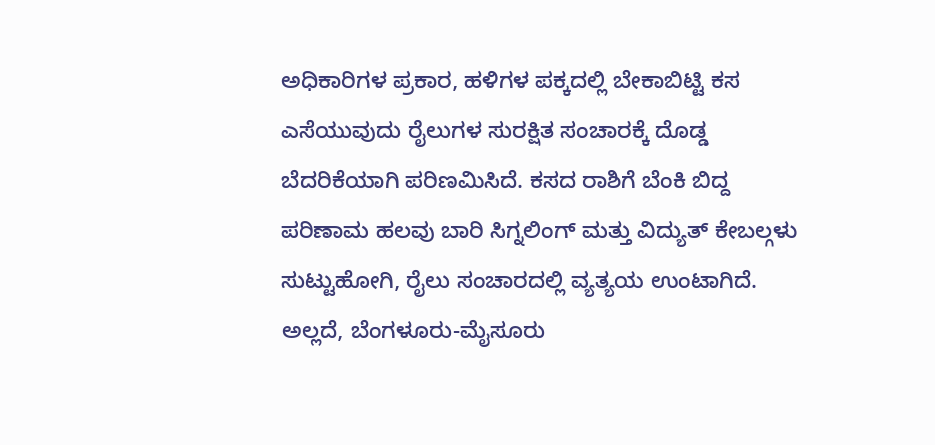ಅಧಿಕಾರಿಗಳ ಪ್ರಕಾರ, ಹಳಿಗಳ ಪಕ್ಕದಲ್ಲಿ ಬೇಕಾಬಿಟ್ಟಿ ಕಸ ಎಸೆಯುವುದು ರೈಲುಗಳ ಸುರಕ್ಷಿತ ಸಂಚಾರಕ್ಕೆ ದೊಡ್ಡ ಬೆದರಿಕೆಯಾಗಿ ಪರಿಣಮಿಸಿದೆ. ಕಸದ ರಾಶಿಗೆ ಬೆಂಕಿ ಬಿದ್ದ ಪರಿಣಾಮ ಹಲವು ಬಾರಿ ಸಿಗ್ನಲಿಂಗ್ ಮತ್ತು ವಿದ್ಯುತ್ ಕೇಬಲ್ಗಳು ಸುಟ್ಟುಹೋಗಿ, ರೈಲು ಸಂಚಾರದಲ್ಲಿ ವ್ಯತ್ಯಯ ಉಂಟಾಗಿದೆ. ಅಲ್ಲದೆ, ಬೆಂಗಳೂರು-ಮೈಸೂರು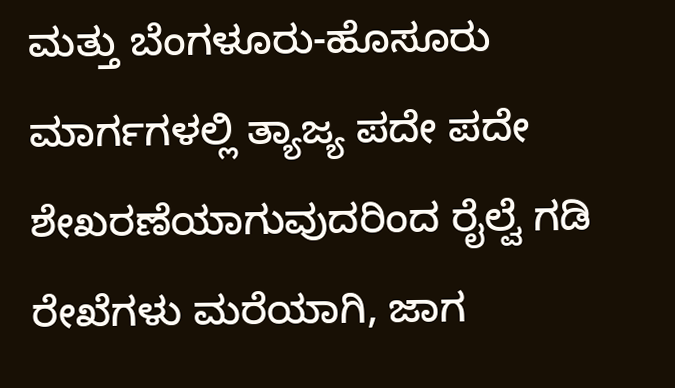ಮತ್ತು ಬೆಂಗಳೂರು-ಹೊಸೂರು ಮಾರ್ಗಗಳಲ್ಲಿ ತ್ಯಾಜ್ಯ ಪದೇ ಪದೇ ಶೇಖರಣೆಯಾಗುವುದರಿಂದ ರೈಲ್ವೆ ಗಡಿ ರೇಖೆಗಳು ಮರೆಯಾಗಿ, ಜಾಗ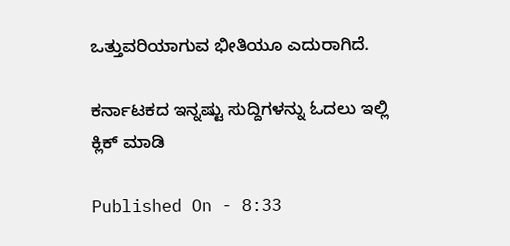ಒತ್ತುವರಿಯಾಗುವ ಭೀತಿಯೂ ಎದುರಾಗಿದೆ.

ಕರ್ನಾಟಕದ ಇನ್ನಷ್ಟು ಸುದ್ದಿಗಳನ್ನು ಓದಲು ಇಲ್ಲಿ ಕ್ಲಿಕ್ ಮಾಡಿ

Published On - 8:33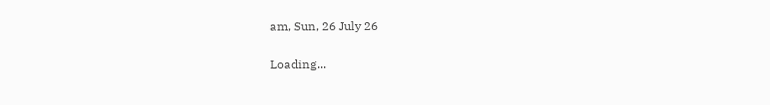am, Sun, 26 July 26

Loading...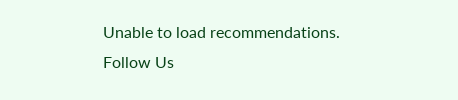Unable to load recommendations.
Follow Us